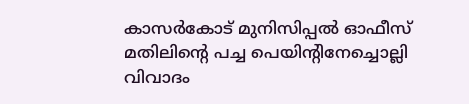കാസർകോട് മുനിസിപ്പല്‍ ഓഫീസ് മതിലിന്‍റെ പച്ച പെയിന്‍റിനേച്ചൊല്ലി വിവാദം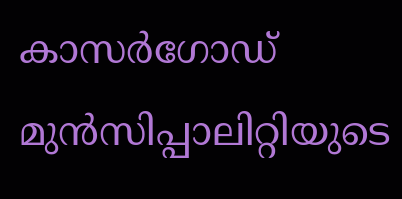കാസർഗോഡ് മുൻസിപ്പാലിറ്റിയുടെ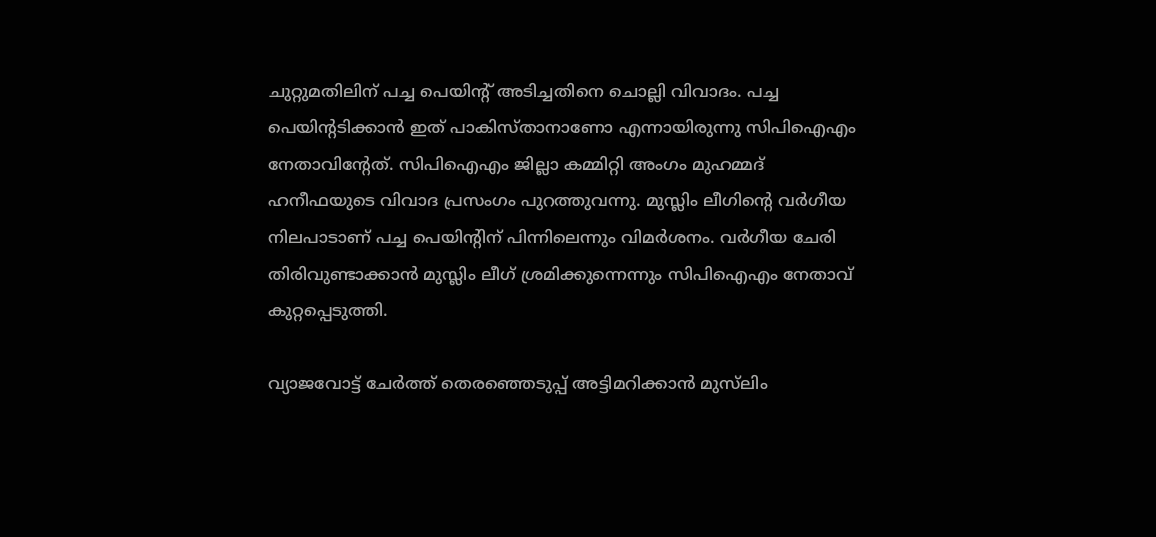ചുറ്റുമതിലിന് പച്ച പെയിന്റ് അടിച്ചതിനെ ചൊല്ലി വിവാദം. പച്ച പെയിന്റടിക്കാൻ ഇത് പാകിസ്താനാണോ എന്നായിരുന്നു സിപിഐഎം നേതാവിന്റേത്. സിപിഐഎം ജില്ലാ കമ്മിറ്റി അംഗം മുഹമ്മദ്‌ ഹനീഫയുടെ വിവാദ പ്രസംഗം പുറത്തുവന്നു. മുസ്ലിം ലീഗിന്റെ വർഗീയ നിലപാടാണ് പച്ച പെയിന്റിന് പിന്നിലെന്നും വിമർശനം. വർഗീയ ചേരി തിരിവുണ്ടാക്കാൻ മുസ്ലിം ലീഗ് ശ്രമിക്കുന്നെന്നും സിപിഐഎം നേതാവ് കുറ്റപ്പെടുത്തി.

വ്യാജവോട്ട് ചേർത്ത് തെരഞ്ഞെടുപ്പ് അട്ടിമറിക്കാൻ മുസ്‌ലിം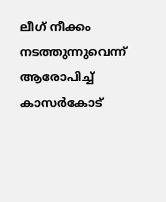ലീഗ് നീക്കം നടത്തുന്നുവെന്ന്
ആരോപിച്ച് കാസർകോട്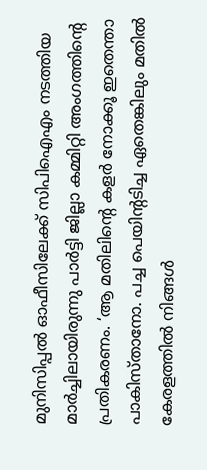മുനിസിപ്പൽ ഓഫീസിലേക്ക് സിപിഐഎം നടത്തിയ മാർച്ചിലായിരുന്നു പാർട്ടി ജില്ലാ കമ്മിറ്റി അംഗത്തിന്റെ പ്രതികരണം. ‘ആ മതിലിന്റെ കളർ നോക്കൂ ഇതെന്താ പാകിസ്താനോ. പച്ച പെയിന്റടിച്ച ഏതെങ്കിലും മതിൽ കേരളത്തിൽ നിങ്ങൾ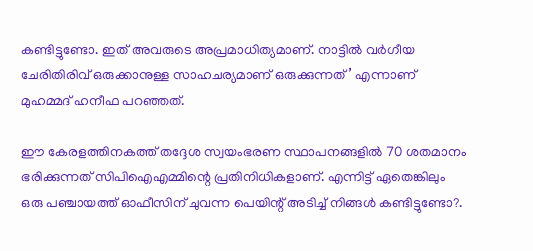കണ്ടിട്ടുണ്ടോ. ഇത് അവരുടെ അപ്രമാധിത്യമാണ്. നാട്ടിൽ വർഗീയ ചേരിതിരിവ് ഒരുക്കാനുള്ള സാഹചര്യമാണ് ഒരുക്കുന്നത്’ എന്നാണ് മുഹമ്മദ് ഹനീഫ പറഞ്ഞത്.

ഈ കേരളത്തിനകത്ത് തദ്ദേശ സ്വയംഭരണ സ്ഥാപനങ്ങളിൽ 70 ശതമാനം ഭരിക്കുന്നത് സിപിഐഎമ്മിന്റെ പ്രതിനിധികളാണ്. എന്നിട്ട് ഏതെങ്കിലും ഒരു പഞ്ചായത്ത് ഓഫീസിന് ചുവന്ന പെയിന്റ് അടിച്ച് നിങ്ങൾ കണ്ടിട്ടുണ്ടോ?.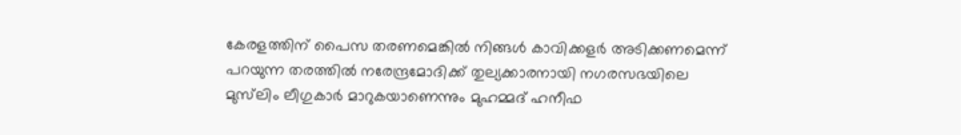കേരളത്തിന് പൈസ തരണമെങ്കിൽ നിങ്ങൾ കാവിക്കളർ അടിക്കണമെന്ന് പറയുന്ന തരത്തിൽ നരേന്ദ്രമോദിക്ക് തുല്യക്കാരനായി നഗരസഭയിലെ മുസ്‌ലിം ലീഗുകാർ മാറുകയാണെന്നും മുഹമ്മദ് ഹനീഫ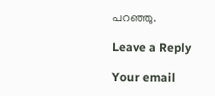പറഞ്ഞു.

Leave a Reply

Your email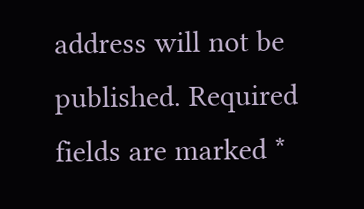address will not be published. Required fields are marked *